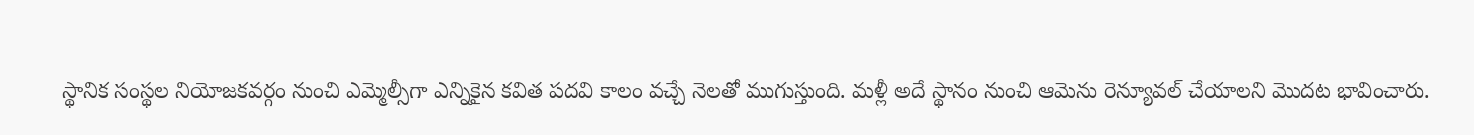స్థానిక సంస్థ‌ల నియోజ‌క‌వ‌ర్గం నుంచి ఎమ్మెల్సీగా ఎన్నికైన క‌విత ప‌ద‌వి కాలం వ‌చ్చే నెల‌తో ముగుస్తుంది. మ‌ళ్లీ అదే స్థానం నుంచి ఆమెను రెన్యూవ‌ల్ చేయాల‌ని మొద‌ట భావించారు.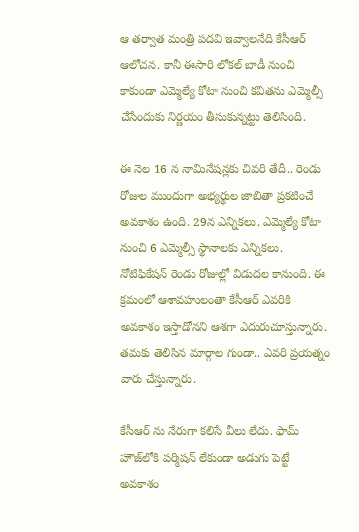ఆ త‌ర్వాత మంత్రి ప‌ద‌వి ఇవ్వాల‌నేది కేసీఆర్ ఆలోచ‌న‌. కానీ ఈసారి లోక‌ల్ బాడీ నుంచి కాకుండా ఎమ్మెల్యే కోటా నుంచి క‌విత‌ను ఎమ్మెల్సీ చేసేందుకు నిర్ణ‌యం తీసుకున్న‌ట్టు తెలిసింది.

ఈ నెల 16 న నామినేష‌న్ల‌కు చివ‌రి తేదీ.. రెండు రోజుల ముందుగా అభ్య‌ర్థుల జాబితా ప్ర‌క‌టించే అవ‌కాశం ఉంది. 29న ఎన్నిక‌లు. ఎమ్మెల్యే కోటా నుంచి 6 ఎమ్మెల్సీ స్థానాల‌కు ఎన్నిక‌లు. నోటిఫికేష‌న్ రెండు రోజుల్లో విడుద‌ల కానుంది. ఈ క్ర‌మంలో ఆశావ‌హులంతా కేసీఆర్ ఎవ‌రికి అవ‌కాశం ఇస్తాడోన‌ని ఆశ‌గా ఎదురుచూస్తున్నారు. త‌మ‌కు తెలిసిన మార్గాల గుండా.. ఎవ‌రి ప్ర‌య‌త్నం వారు చేస్తున్నారు.

కేసీఆర్ ను నేరుగా క‌లిసే వీలు లేదు. ఫామ్ హౌజ్‌లోకి ప‌ర్మిష‌న్ లేకుండా అడుగు పెట్టే అవ‌కాశం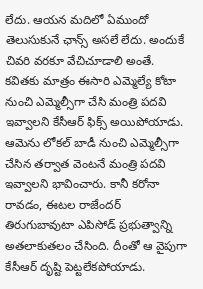లేదు. ఆయ‌న మ‌దిలో ఏముందో తెలుసుకునే ఛాన్స్ అస‌లే లేదు. అందుకే చివ‌రి వ‌ర‌కూ వేచిచూడాలి అంతే. క‌విత‌కు మాత్రం ఈసారి ఎమ్మెల్యే కోటా నుంచి ఎమ్మెల్సీగా చేసి మంత్రి ప‌ద‌వి ఇవ్వాల‌ని కేసీఆర్ ఫిక్స్ అయిపోయాడు. ఆమెను లోక‌ల్ బాడీ నుంచి ఎమ్మెల్సీగా చేసిన తర్వాత వెంట‌నే మంత్రి ప‌ద‌వి ఇవ్వాల‌ని భావించారు. కానీ క‌రోనా రావ‌డం, ఈట‌ల రాజేంద‌ర్ తిరుగుబావుటా ఎపిసోడ్ ప్ర‌భుత్వాన్ని అత‌లాకుత‌లం చేసింది. దీంతో ఆ వైపుగా కేసీఆర్ దృష్టి పెట్ట‌లేక‌పోయాడు.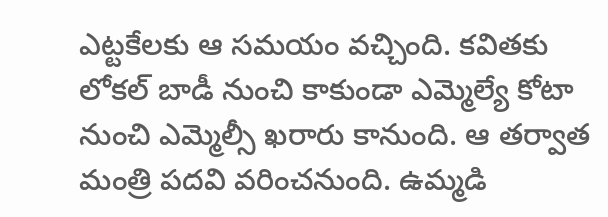ఎట్ట‌కేల‌కు ఆ స‌మ‌యం వ‌చ్చింది. క‌విత‌కు లోక‌ల్ బాడీ నుంచి కాకుండా ఎమ్మెల్యే కోటా నుంచి ఎమ్మెల్సీ ఖ‌రారు కానుంది. ఆ త‌ర్వాత మంత్రి ప‌ద‌వి వ‌రించ‌నుంది. ఉమ్మ‌డి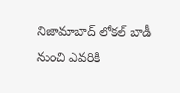నిజామాబాద్ లోక‌ల్ బాడీ నుంచి ఎవ‌రికి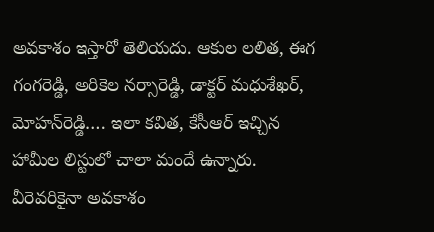అవ‌కాశం ఇస్తారో తెలియ‌దు. ఆకుల ల‌లిత‌, ఈగ గంగ‌రెడ్డి, అరికెల న‌ర్సారెడ్డి, డాక్ట‌ర్ మ‌ధుశేఖ‌ర్‌, మోహ‌న్‌రెడ్డి…. ఇలా క‌విత, కేసీఆర్ ఇచ్చిన హామీల లిస్టులో చాలా మందే ఉన్నారు. వీరెవ‌రికైనా అవ‌కాశం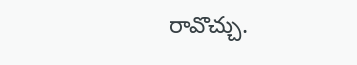రావొచ్చు.